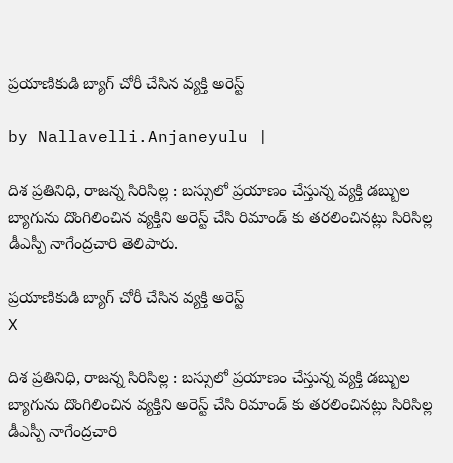ప్రయాణికుడి బ్యాగ్ చోరీ చేసిన వ్యక్తి అరెస్ట్

by Nallavelli.Anjaneyulu |

దిశ ప్రతినిధి, రాజన్న సిరిసిల్ల : బస్సులో ప్రయాణం చేస్తున్న వ్యక్తి డబ్బుల బ్యాగును దొంగిలించిన వ్యక్తిని అరెస్ట్ చేసి రిమాండ్ కు తరలించినట్లు సిరిసిల్ల డీఎస్పీ నాగేంద్రచారి తెలిపారు.

ప్రయాణికుడి బ్యాగ్ చోరీ చేసిన వ్యక్తి అరెస్ట్
X

దిశ ప్రతినిధి, రాజన్న సిరిసిల్ల : బస్సులో ప్రయాణం చేస్తున్న వ్యక్తి డబ్బుల బ్యాగును దొంగిలించిన వ్యక్తిని అరెస్ట్ చేసి రిమాండ్ కు తరలించినట్లు సిరిసిల్ల డీఎస్పీ నాగేంద్రచారి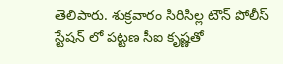తెలిపారు. శుక్రవారం సిరిసిల్ల టౌన్ పోలీస్ స్టేషన్ లో పట్టణ సీఐ కృష్ణతో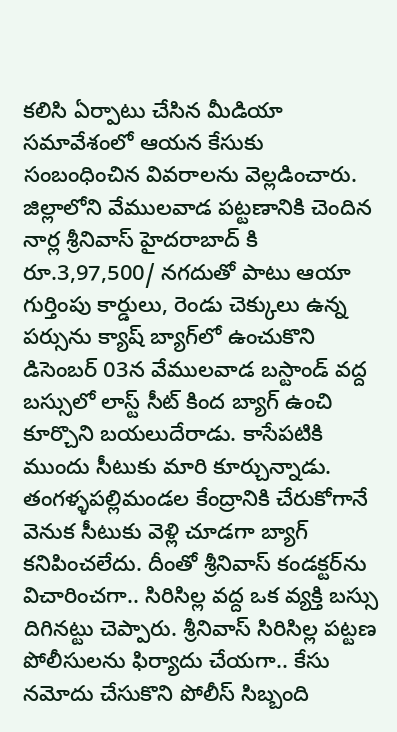కలిసి ఏర్పాటు చేసిన మీడియా సమావేశంలో ఆయన కేసుకు సంబంధించిన వివరాలను వెల్లడించారు. జిల్లాలోని వేములవాడ పట్టణానికి చెందిన నార్ల శ్రీనివాస్ హైదరాబాద్ కి రూ.3,97,500/ నగదుతో పాటు ఆయా గుర్తింపు కార్డులు, రెండు చెక్కులు ఉన్న పర్సును క్యాష్ బ్యాగ్‌లో ఉంచుకొని డిసెంబ‌ర్ 03న వేములవాడ బస్టాండ్ వద్ద బస్సులో లాస్ట్ సీట్ కింద బ్యాగ్ ఉంచి కూర్చొని బయలుదేరాడు. కాసేపటికి ముందు సీటుకు మారి కూర్చున్నాడు. తంగళ్ళపల్లిమండల కేంద్రానికి చేరుకోగానే వెనుక సీటుకు వెళ్లి చూడగా బ్యాగ్ కనిపించలేదు. దీంతో శ్రీనివాస్ కండక్టర్‌ను విచారించగా.. సిరిసిల్ల వద్ద ఒక వ్యక్తి బస్సు దిగినట్టు చెప్పారు. శ్రీనివాస్ సిరిసిల్ల పట్టణ పోలీసులను ఫిర్యాదు చేయగా.. కేసు నమోదు చేసుకొని పోలీస్ సిబ్బంది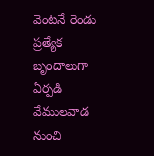వెంటనే రెండు ప్రత్యేక బృందాలుగా ఏర్పడి వేములవాడ నుంచి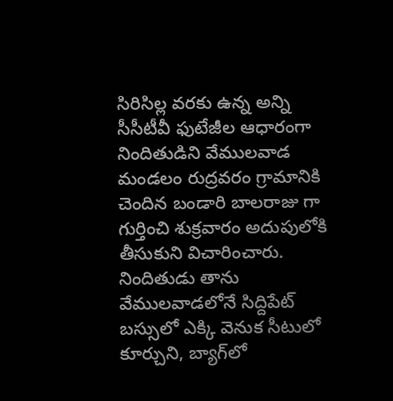సిరిసిల్ల వరకు ఉన్న అన్ని సీసీటీవీ ఫుటేజీల ఆధారంగా నిందితుడిని వేములవాడ మండలం రుద్రవరం గ్రామానికి చెందిన బండారి బాలరాజు గా గుర్తించి శుక్రవారం అదుపులోకి తీసుకుని విచారించారు. నిందితుడు తాను వేములవాడలోనే సిద్దిపేట్ బస్సులో ఎక్కి వెనుక సీటులో కూర్చుని, బ్యాగ్‌లో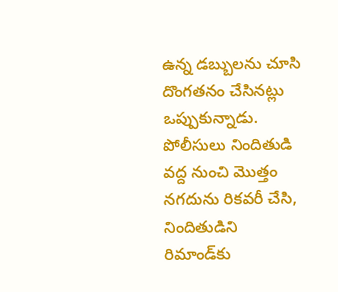ఉన్న డబ్బులను చూసి దొంగతనం చేసినట్లు ఒప్పుకున్నాడు. పోలీసులు నిందితుడి వద్ద నుంచి మొత్తం నగదును రికవరీ చేసి, నిందితుడిని రిమాండ్‌కు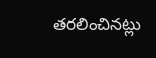తరలించినట్లు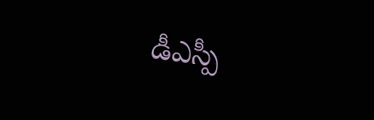డీఎస్పీ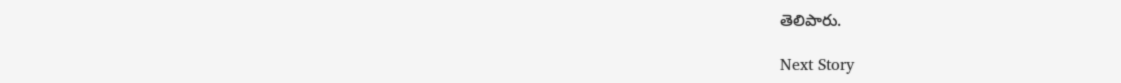తెలిపారు.

Next Story